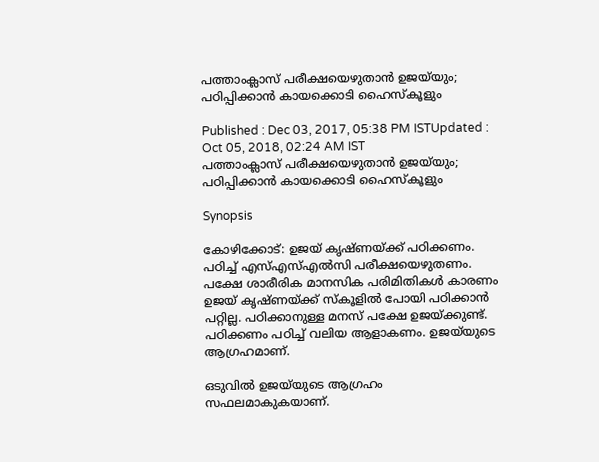പത്താംക്ലാസ് പരീക്ഷയെഴുതാന്‍ ഉജയ്‌യും; പഠിപ്പിക്കാന്‍ കായക്കൊടി ഹൈസ്‌കൂളും

Published : Dec 03, 2017, 05:38 PM ISTUpdated : Oct 05, 2018, 02:24 AM IST
പത്താംക്ലാസ് പരീക്ഷയെഴുതാന്‍ ഉജയ്‌യും; പഠിപ്പിക്കാന്‍ കായക്കൊടി ഹൈസ്‌കൂളും

Synopsis

കോഴിക്കോട്: ഉജയ് കൃഷ്ണയ്ക്ക് പഠിക്കണം. പഠിച്ച് എസ്എസ്എല്‍സി പരീക്ഷയെഴുതണം. പക്ഷേ ശാരീരിക മാനസിക പരിമിതികള്‍ കാരണം ഉജയ് കൃഷ്ണയ്ക്ക് സ്‌കൂളില്‍ പോയി പഠിക്കാന്‍ പറ്റില്ല. പഠിക്കാനുള്ള മനസ് പക്ഷേ ഉജയ്ക്കുണ്ട്. പഠിക്കണം പഠിച്ച് വലിയ ആളാകണം. ഉജയ്‌യുടെ ആഗ്രഹമാണ്.

ഒടുവില്‍ ഉജയ്‌യുടെ ആഗ്രഹം സഫലമാകുകയാണ്.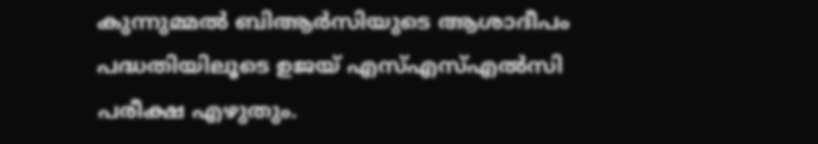കുന്നുമ്മല്‍ ബിആര്‍സിയുടെ ആശാദീപം പദ്ധതിയിലൂടെ ഉജയ് എസ്എസ്എല്‍സി പരീക്ഷ എഴുതും.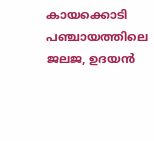കായക്കൊടി പഞ്ചായത്തിലെ ജലജ, ഉദയന്‍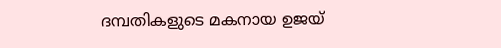ദമ്പതികളുടെ മകനായ ഉജയ്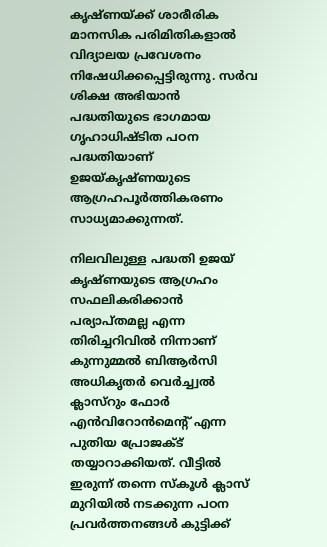കൃഷ്ണയ്ക്ക് ശാരീരിക മാനസിക പരിമിതികളാല്‍ വിദ്യാലയ പ്രവേശനം നിഷേധിക്കപ്പെട്ടിരുന്നു. സര്‍വ ശിക്ഷ അഭിയാന്‍ പദ്ധതിയുടെ ഭാഗമായ ഗൃഹാധിഷ്ടിത പഠന പദ്ധതിയാണ് ഉജയ്കൃഷ്ണയുടെ ആഗ്രഹപൂര്‍ത്തികരണം സാധ്യമാക്കുന്നത്.

നിലവിലുള്ള പദ്ധതി ഉജയ് കൃഷ്ണയുടെ ആഗ്രഹം സഫലികരിക്കാന്‍ പര്യാപ്തമല്ല എന്ന തിരിച്ചറിവില്‍ നിന്നാണ് കുന്നുമ്മല്‍ ബിആര്‍സി അധികൃതര്‍ വെര്‍ച്ച്വല്‍ ക്ലാസ്‌റും ഫോര്‍ എന്‍വിറോന്‍മെന്റ് എന്ന പുതിയ പ്രോജക്ട് തയ്യാറാക്കിയത്. വീട്ടില്‍ ഇരുന്ന് തന്നെ സ്‌കൂള്‍ ക്ലാസ് മുറിയില്‍ നടക്കുന്ന പഠന പ്രവര്‍ത്തനങ്ങള്‍ കുട്ടിക്ക്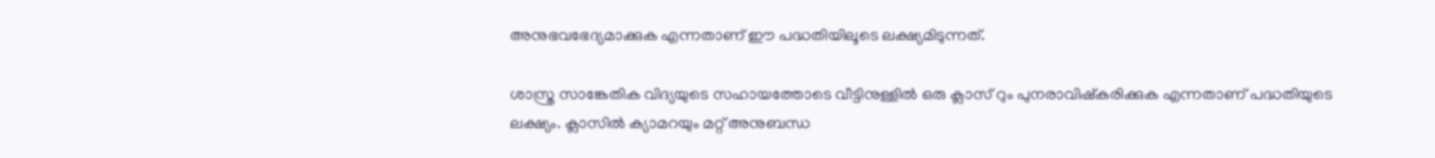അനുഭവഭേദ്യമാക്കുക എന്നതാണ് ഈ പദ്ധതിയിലൂടെ ലക്ഷ്യമിടുന്നത്.

ശാസ്ത്ര സാങ്കേതിക വിദ്യയുടെ സഹായത്തോടെ വീട്ടിനുള്ളില്‍ ഒരു ക്ലാസ് റും പുനരാവിഷ്‌കരിക്കുക എന്നതാണ് പദ്ധതിയുടെ ലക്ഷ്യം. ക്ലാസില്‍ ക്യാമറയും മറ്റ് അനുബന്ധ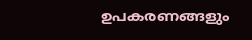ഉപകരണങ്ങളും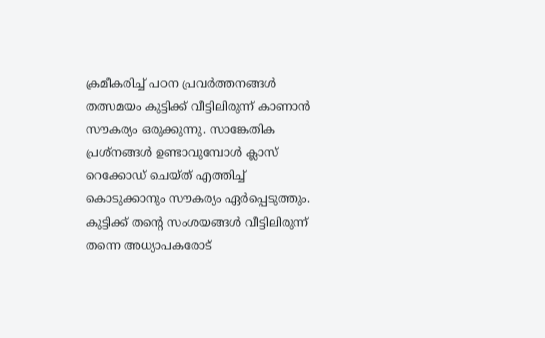ക്രമീകരിച്ച് പഠന പ്രവര്‍ത്തനങ്ങള്‍ തത്സമയം കുട്ടിക്ക് വീട്ടിലിരുന്ന് കാണാന്‍ സൗകര്യം ഒരുക്കുന്നു. സാങ്കേതിക പ്രശ്‌നങ്ങള്‍ ഉണ്ടാവുമ്പോള്‍ ക്ലാസ് റെക്കോഡ് ചെയ്ത് എത്തിച്ച് കൊടുക്കാനും സൗകര്യം ഏര്‍പ്പെടുത്തും. കുട്ടിക്ക് തന്റെ സംശയങ്ങള്‍ വീട്ടിലിരുന്ന് തന്നെ അധ്യാപകരോട്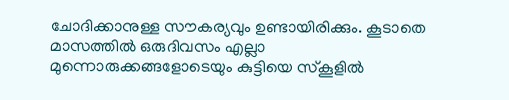ചോദിക്കാനുള്ള സൗകര്യവും ഉണ്ടായിരിക്കും. കൂടാതെ മാസത്തില്‍ ഒരുദിവസം എല്ലാ മുന്നൊരുക്കങ്ങളോടെയും കുട്ടിയെ സ്‌കൂളില്‍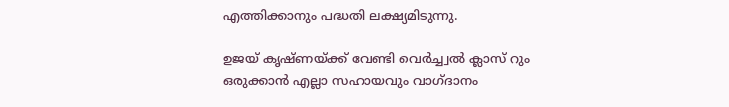എത്തിക്കാനും പദ്ധതി ലക്ഷ്യമിടുന്നു.

ഉജയ് കൃഷ്ണയ്ക്ക് വേണ്ടി വെര്‍ച്ച്വല്‍ ക്ലാസ് റും ഒരുക്കാന്‍ എല്ലാ സഹായവും വാഗ്ദാനം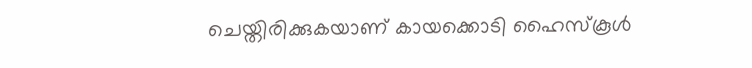ചെയ്തിരിക്കുകയാണ് കായക്കൊടി ഹൈസ്‌കൂള്‍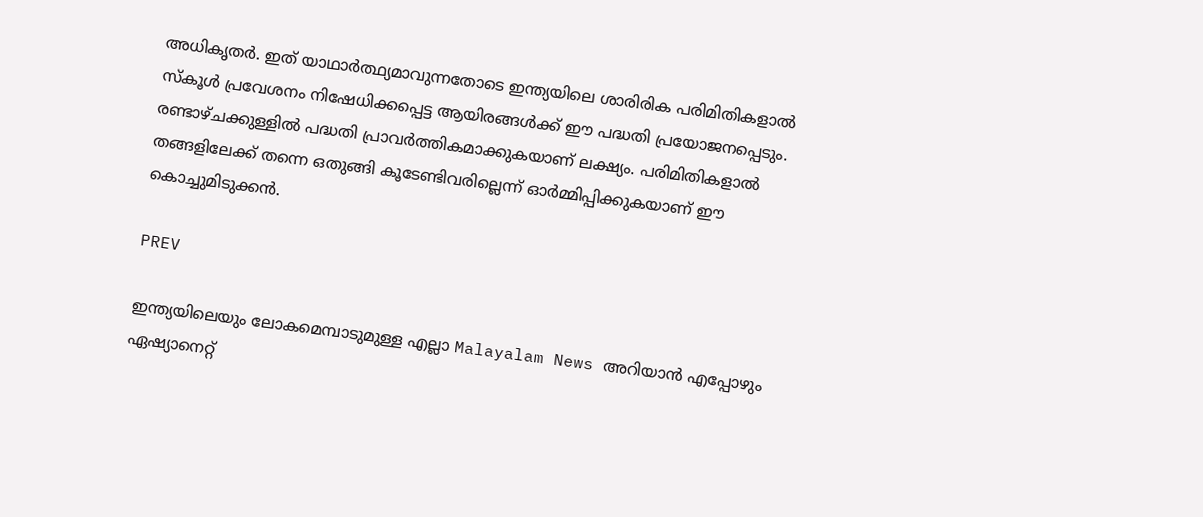അധികൃതര്‍. ഇത് യാഥാര്‍ത്ഥ്യമാവുന്നതോടെ ഇന്ത്യയിലെ ശാരിരിക പരിമിതികളാല്‍ സ്‌കൂള്‍ പ്രവേശനം നിഷേധിക്കപ്പെട്ട ആയിരങ്ങള്‍ക്ക് ഈ പദ്ധതി പ്രയോജനപ്പെടും. രണ്ടാഴ്ചക്കുള്ളില്‍ പദ്ധതി പ്രാവര്‍ത്തികമാക്കുകയാണ് ലക്ഷ്യം. പരിമിതികളാല്‍ തങ്ങളിലേക്ക് തന്നെ ഒതുങ്ങി കൂടേണ്ടിവരില്ലെന്ന് ഓര്‍മ്മിപ്പിക്കുകയാണ് ഈ കൊച്ചുമിടുക്കന്‍.

PREV

ഇന്ത്യയിലെയും ലോകമെമ്പാടുമുള്ള എല്ലാ Malayalam News അറിയാൻ എപ്പോഴും ഏഷ്യാനെറ്റ്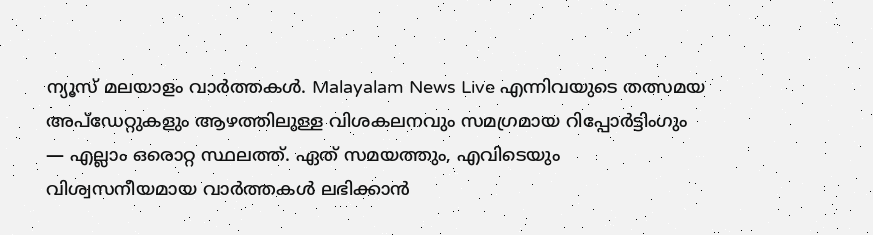ന്യൂസ് മലയാളം വാർത്തകൾ. Malayalam News Live എന്നിവയുടെ തത്സമയ അപ്‌ഡേറ്റുകളും ആഴത്തിലുള്ള വിശകലനവും സമഗ്രമായ റിപ്പോർട്ടിംഗും — എല്ലാം ഒരൊറ്റ സ്ഥലത്ത്. ഏത് സമയത്തും, എവിടെയും വിശ്വസനീയമായ വാർത്തകൾ ലഭിക്കാൻ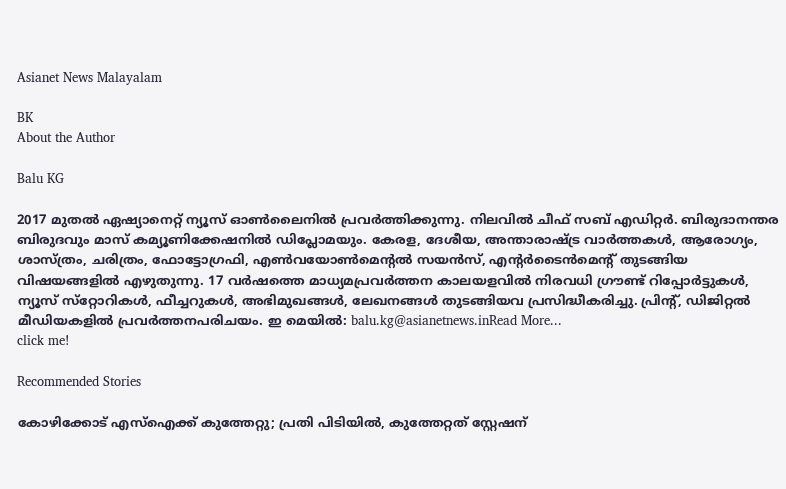Asianet News Malayalam

BK
About the Author

Balu KG

2017 മുതല്‍ ഏഷ്യാനെറ്റ് ന്യൂസ് ഓണ്‍ലൈനില്‍ പ്രവര്‍ത്തിക്കുന്നു. നിലവില്‍ ചീഫ് സബ് എഡിറ്റര്‍. ബിരുദാനന്തര ബിരുദവും മാസ് കമ്യൂണിക്കേഷനിൽ ഡിപ്ലോമയും. കേരള, ദേശീയ, അന്താരാഷ്ട്ര വാര്‍ത്തകള്‍, ആരോഗ്യം, ശാസ്ത്രം, ചരിത്രം, ഫോട്ടോഗ്രഫി, എണ്‍വയോണ്‍മെന്‍റല്‍ സയന്‍സ്, എന്‍റര്‍ടൈന്‍മെന്‍റ് തുടങ്ങിയ വിഷയങ്ങളില്‍ എഴുതുന്നു. 17 വര്‍ഷത്തെ മാധ്യമപ്രവര്‍ത്തന കാലയളവില്‍ നിരവധി ഗ്രൗണ്ട് റിപ്പോര്‍ട്ടുകള്‍, ന്യൂസ് സ്‌റ്റോറികള്‍, ഫീച്ചറുകള്‍, അഭിമുഖങ്ങള്‍, ലേഖനങ്ങള്‍ തുടങ്ങിയവ പ്രസിദ്ധീകരിച്ചു. പ്രിന്‍റ്, ഡിജിറ്റല്‍ മീഡിയകളില്‍ പ്രവര്‍ത്തനപരിചയം. ഇ മെയില്‍: balu.kg@asianetnews.inRead More...
click me!

Recommended Stories

കോഴിക്കോട് എസ്ഐക്ക് കുത്തേറ്റു; പ്രതി പിടിയിൽ, കുത്തേറ്റത് സ്റ്റേഷന്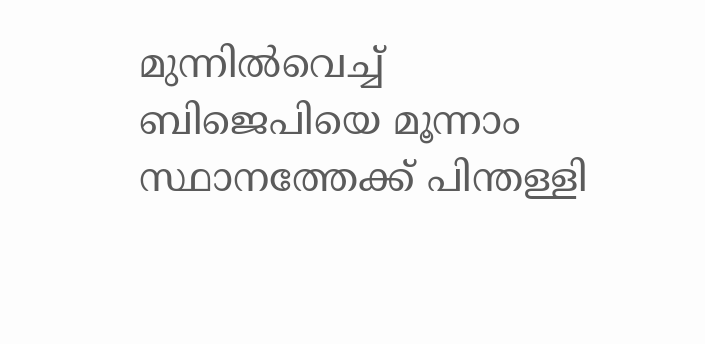മുന്നിൽവെച്ച്
ബിജെപിയെ മൂന്നാം സ്ഥാനത്തേക്ക് പിന്തള്ളി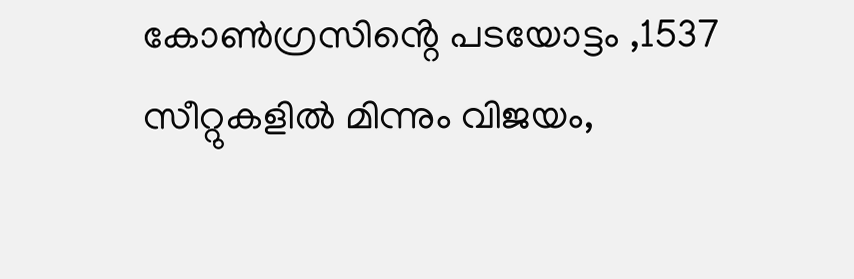കോൺഗ്രസിൻ്റെ പടയോട്ടം ,1537 സീറ്റുകളിൽ മിന്നും വിജയം,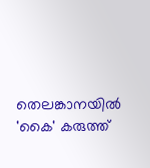തെലങ്കാനയിൽ 'കൈ' കരുത്ത്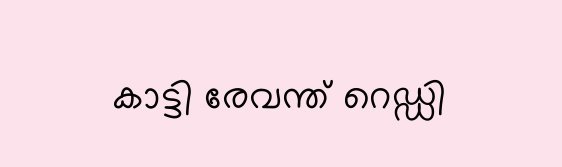കാട്ടി രേവന്ത് റെഡ്ഡി